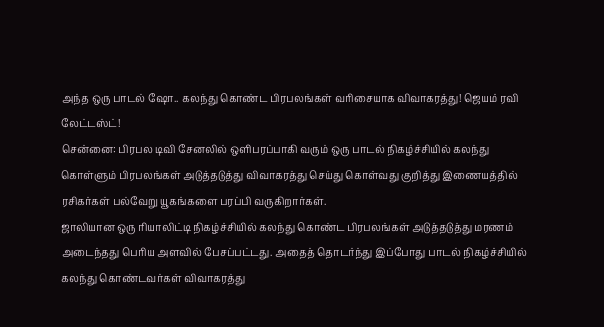அந்த ஒரு பாடல் ஷோ.. கலந்து கொண்ட பிரபலங்கள் வரிசையாக விவாகரத்து! ஜெயம் ரவி லேட்டஸ்ட்!
சென்னை: பிரபல டிவி சேனலில் ஒளிபரப்பாகி வரும் ஒரு பாடல் நிகழ்ச்சியில் கலந்து கொள்ளும் பிரபலங்கள் அடுத்தடுத்து விவாகரத்து செய்து கொள்வது குறித்து இணையத்தில் ரசிகர்கள் பல்வேறு யூகங்களை பரப்பி வருகிறார்கள்.
ஜாலியான ஒரு ரியாலிட்டி நிகழ்ச்சியில் கலந்து கொண்ட பிரபலங்கள் அடுத்தடுத்து மரணம் அடைந்தது பெரிய அளவில் பேசப்பட்டது. அதைத் தொடர்ந்து இப்போது பாடல் நிகழ்ச்சியில் கலந்து கொண்டவர்கள் விவாகரத்து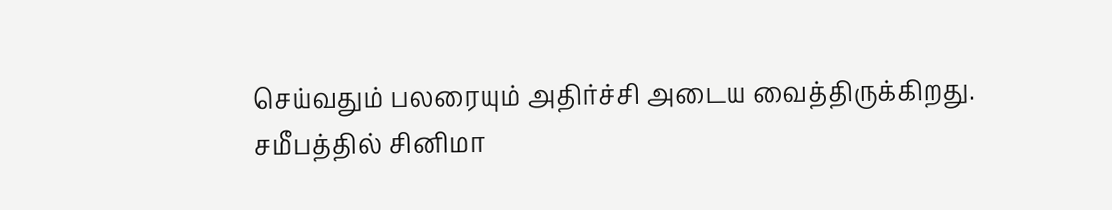செய்வதும் பலரையும் அதிர்ச்சி அடைய வைத்திருக்கிறது.
சமீபத்தில் சினிமா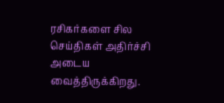ரசிகர்களை சில செய்திகள் அதிர்ச்சி அடைய வைத்திருக்கிறது.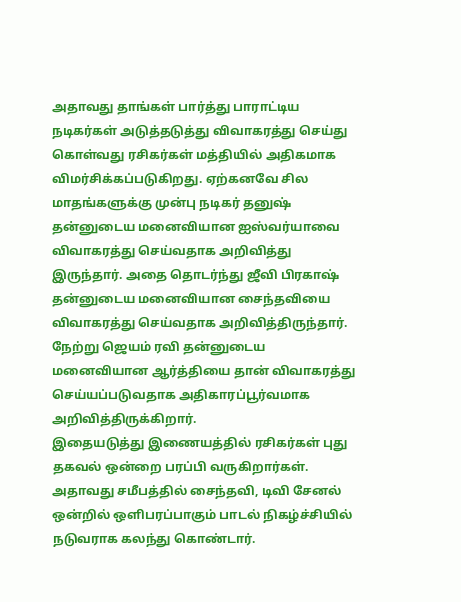அதாவது தாங்கள் பார்த்து பாராட்டிய நடிகர்கள் அடுத்தடுத்து விவாகரத்து செய்து கொள்வது ரசிகர்கள் மத்தியில் அதிகமாக விமர்சிக்கப்படுகிறது. ஏற்கனவே சில மாதங்களுக்கு முன்பு நடிகர் தனுஷ் தன்னுடைய மனைவியான ஐஸ்வர்யாவை விவாகரத்து செய்வதாக அறிவித்து இருந்தார். அதை தொடர்ந்து ஜீவி பிரகாஷ் தன்னுடைய மனைவியான சைந்தவியை விவாகரத்து செய்வதாக அறிவித்திருந்தார். நேற்று ஜெயம் ரவி தன்னுடைய மனைவியான ஆர்த்தியை தான் விவாகரத்து செய்யப்படுவதாக அதிகாரப்பூர்வமாக அறிவித்திருக்கிறார்.
இதையடுத்து இணையத்தில் ரசிகர்கள் புது தகவல் ஒன்றை பரப்பி வருகிறார்கள். அதாவது சமீபத்தில் சைந்தவி, டிவி சேனல் ஒன்றில் ஒளிபரப்பாகும் பாடல் நிகழ்ச்சியில் நடுவராக கலந்து கொண்டார்.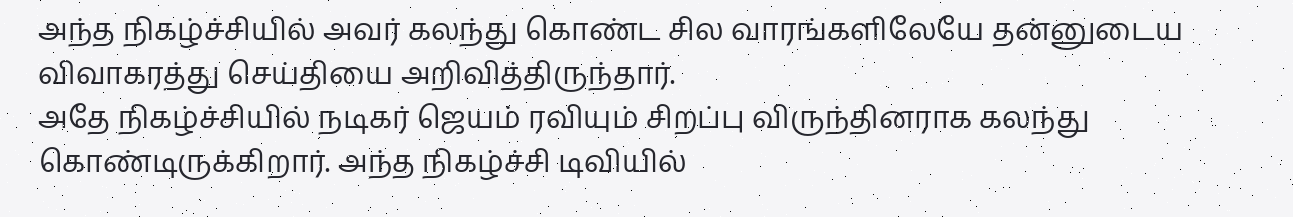அந்த நிகழ்ச்சியில் அவர் கலந்து கொண்ட சில வாரங்களிலேயே தன்னுடைய விவாகரத்து செய்தியை அறிவித்திருந்தார்.
அதே நிகழ்ச்சியில் நடிகர் ஜெயம் ரவியும் சிறப்பு விருந்தினராக கலந்து கொண்டிருக்கிறார். அந்த நிகழ்ச்சி டிவியில்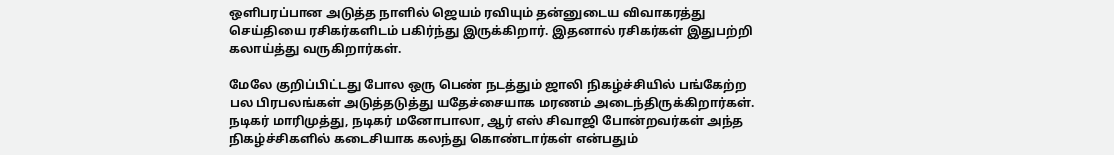ஒளிபரப்பான அடுத்த நாளில் ஜெயம் ரவியும் தன்னுடைய விவாகரத்து செய்தியை ரசிகர்களிடம் பகிர்ந்து இருக்கிறார். இதனால் ரசிகர்கள் இதுபற்றி கலாய்த்து வருகிறார்கள்.

மேலே குறிப்பிட்டது போல ஒரு பெண் நடத்தும் ஜாலி நிகழ்ச்சியில் பங்கேற்ற பல பிரபலங்கள் அடுத்தடுத்து யதேச்சையாக மரணம் அடைந்திருக்கிறார்கள். நடிகர் மாரிமுத்து, நடிகர் மனோபாலா, ஆர் எஸ் சிவாஜி போன்றவர்கள் அந்த நிகழ்ச்சிகளில் கடைசியாக கலந்து கொண்டார்கள் என்பதும்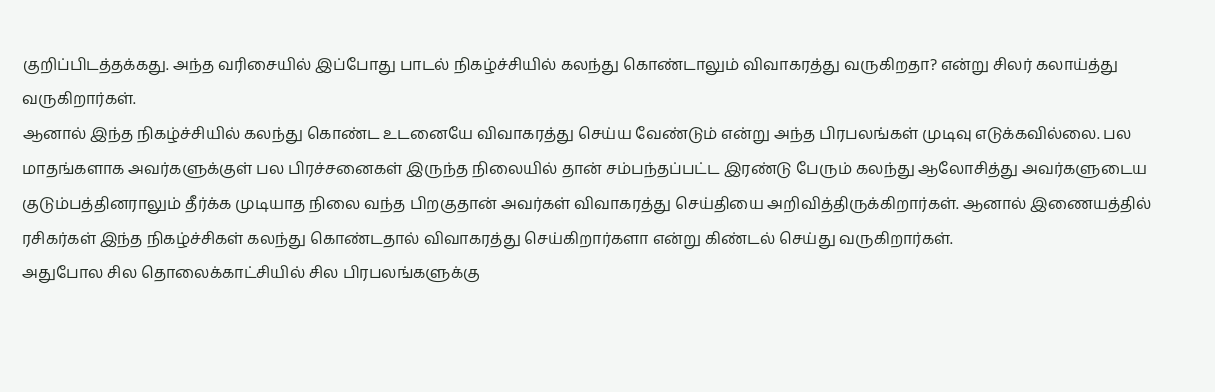குறிப்பிடத்தக்கது. அந்த வரிசையில் இப்போது பாடல் நிகழ்ச்சியில் கலந்து கொண்டாலும் விவாகரத்து வருகிறதா? என்று சிலர் கலாய்த்து வருகிறார்கள்.
ஆனால் இந்த நிகழ்ச்சியில் கலந்து கொண்ட உடனையே விவாகரத்து செய்ய வேண்டும் என்று அந்த பிரபலங்கள் முடிவு எடுக்கவில்லை. பல மாதங்களாக அவர்களுக்குள் பல பிரச்சனைகள் இருந்த நிலையில் தான் சம்பந்தப்பட்ட இரண்டு பேரும் கலந்து ஆலோசித்து அவர்களுடைய குடும்பத்தினராலும் தீர்க்க முடியாத நிலை வந்த பிறகுதான் அவர்கள் விவாகரத்து செய்தியை அறிவித்திருக்கிறார்கள். ஆனால் இணையத்தில் ரசிகர்கள் இந்த நிகழ்ச்சிகள் கலந்து கொண்டதால் விவாகரத்து செய்கிறார்களா என்று கிண்டல் செய்து வருகிறார்கள்.
அதுபோல சில தொலைக்காட்சியில் சில பிரபலங்களுக்கு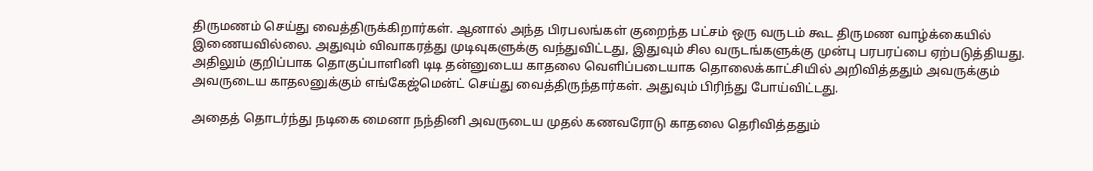திருமணம் செய்து வைத்திருக்கிறார்கள். ஆனால் அந்த பிரபலங்கள் குறைந்த பட்சம் ஒரு வருடம் கூட திருமண வாழ்க்கையில் இணையவில்லை. அதுவும் விவாகரத்து முடிவுகளுக்கு வந்துவிட்டது, இதுவும் சில வருடங்களுக்கு முன்பு பரபரப்பை ஏற்படுத்தியது. அதிலும் குறிப்பாக தொகுப்பாளினி டிடி தன்னுடைய காதலை வெளிப்படையாக தொலைக்காட்சியில் அறிவித்ததும் அவருக்கும் அவருடைய காதலனுக்கும் எங்கேஜ்மென்ட் செய்து வைத்திருந்தார்கள். அதுவும் பிரிந்து போய்விட்டது.

அதைத் தொடர்ந்து நடிகை மைனா நந்தினி அவருடைய முதல் கணவரோடு காதலை தெரிவித்ததும்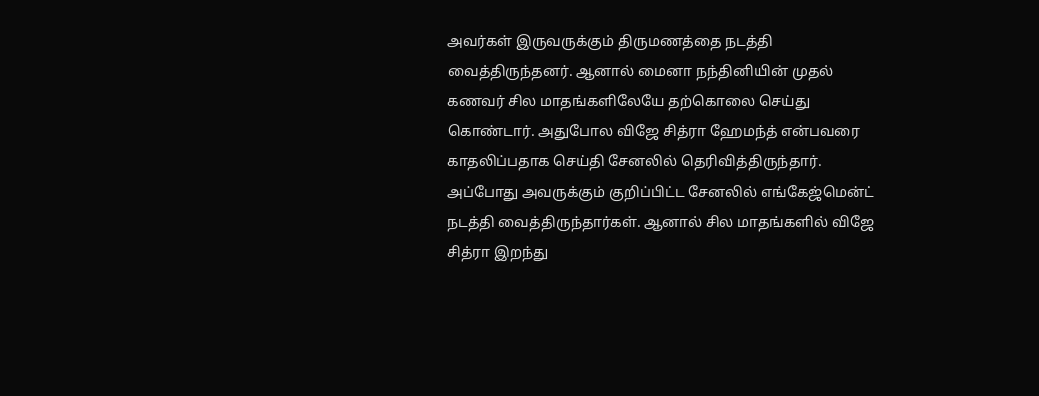அவர்கள் இருவருக்கும் திருமணத்தை நடத்தி வைத்திருந்தனர். ஆனால் மைனா நந்தினியின் முதல் கணவர் சில மாதங்களிலேயே தற்கொலை செய்து கொண்டார். அதுபோல விஜே சித்ரா ஹேமந்த் என்பவரை காதலிப்பதாக செய்தி சேனலில் தெரிவித்திருந்தார். அப்போது அவருக்கும் குறிப்பிட்ட சேனலில் எங்கேஜ்மென்ட் நடத்தி வைத்திருந்தார்கள். ஆனால் சில மாதங்களில் விஜே சித்ரா இறந்து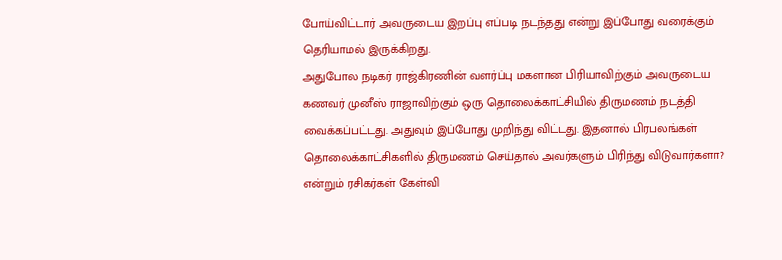போய்விட்டார் அவருடைய இறப்பு எப்படி நடந்தது என்று இப்போது வரைக்கும் தெரியாமல் இருக்கிறது.
அதுபோல நடிகர் ராஜ்கிரணின் வளர்ப்பு மகளான பிரியாவிற்கும் அவருடைய கணவர் முனீஸ் ராஜாவிற்கும் ஒரு தொலைக்காட்சியில் திருமணம் நடத்தி வைக்கப்பட்டது. அதுவும் இப்போது முறிந்து விட்டது. இதனால் பிரபலங்கள் தொலைக்காட்சிகளில் திருமணம் செய்தால் அவர்களும் பிரிந்து விடுவார்களா? என்றும் ரசிகர்கள் கேள்வி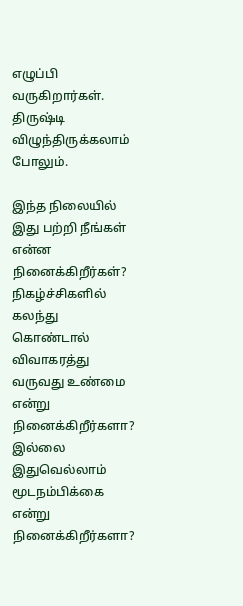எழுப்பி வருகிறார்கள். திருஷ்டி விழுந்திருக்கலாம் போலும்.

இந்த நிலையில் இது பற்றி நீங்கள் என்ன நினைக்கிறீர்கள்? நிகழ்ச்சிகளில் கலந்து கொண்டால் விவாகரத்து வருவது உண்மை என்று நினைக்கிறீர்களா? இல்லை இதுவெல்லாம் மூடநம்பிக்கை என்று நினைக்கிறீர்களா?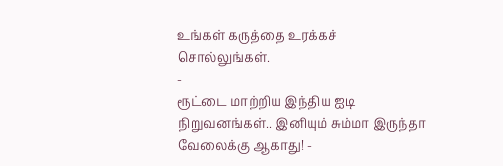உங்கள் கருத்தை உரக்கச் சொல்லுங்கள்.
-
ரூட்டை மாற்றிய இந்திய ஐடி நிறுவனங்கள்.. இனியும் சும்மா இருந்தா வேலைக்கு ஆகாது! -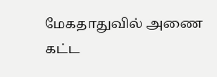மேகதாதுவில் அணை கட்ட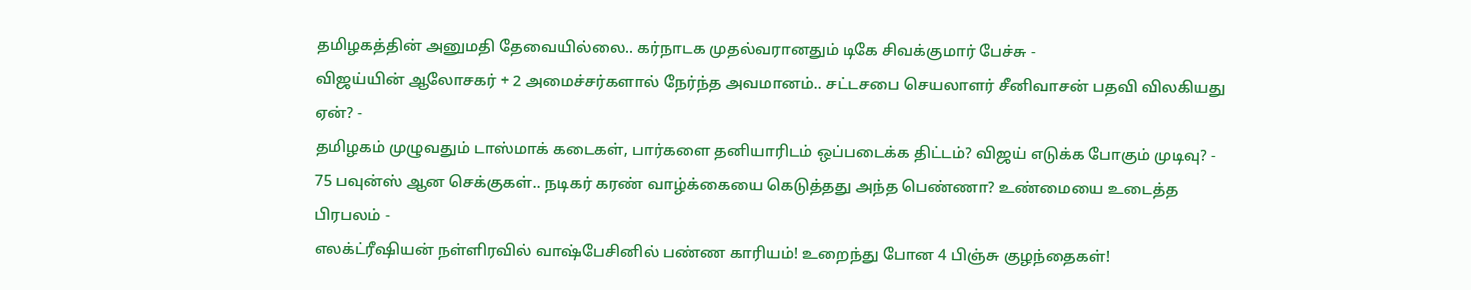தமிழகத்தின் அனுமதி தேவையில்லை.. கர்நாடக முதல்வரானதும் டிகே சிவக்குமார் பேச்சு -
விஜய்யின் ஆலோசகர் + 2 அமைச்சர்களால் நேர்ந்த அவமானம்.. சட்டசபை செயலாளர் சீனிவாசன் பதவி விலகியது ஏன்? -
தமிழகம் முழுவதும் டாஸ்மாக் கடைகள், பார்களை தனியாரிடம் ஒப்படைக்க திட்டம்? விஜய் எடுக்க போகும் முடிவு? -
75 பவுன்ஸ் ஆன செக்குகள்.. நடிகர் கரண் வாழ்க்கையை கெடுத்தது அந்த பெண்ணா? உண்மையை உடைத்த பிரபலம் -
எலக்ட்ரீஷியன் நள்ளிரவில் வாஷ்பேசினில் பண்ண காரியம்! உறைந்து போன 4 பிஞ்சு குழந்தைகள்!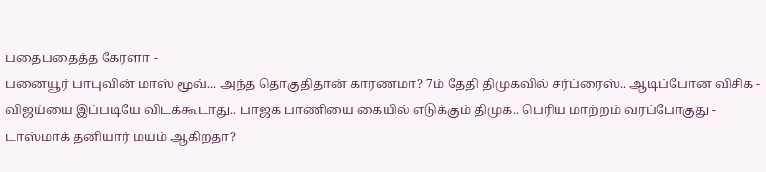பதைபதைத்த கேரளா -
பனையூர் பாபுவின் மாஸ் மூவ்... அந்த தொகுதிதான் காரணமா? 7ம் தேதி திமுகவில் சர்ப்ரைஸ்.. ஆடிப்போன விசிக -
விஜய்யை இப்படியே விடக்கூடாது.. பாஜக பாணியை கையில் எடுக்கும் திமுக.. பெரிய மாற்றம் வரப்போகுது -
டாஸ்மாக் தனியார் மயம் ஆகிறதா?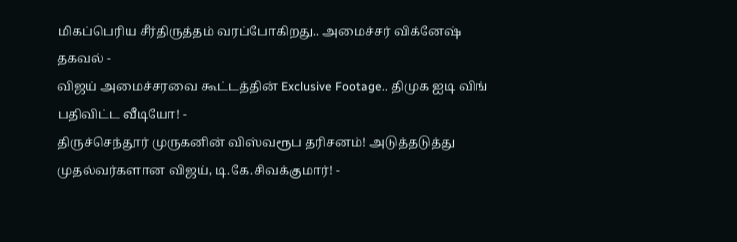மிகப்பெரிய சீர்திருத்தம் வரப்போகிறது.. அமைச்சர் விக்னேஷ் தகவல் -
விஜய் அமைச்சரவை கூட்டத்தின் Exclusive Footage.. திமுக ஐடி விங் பதிவிட்ட வீடியோ! -
திருச்செந்தூர் முருகனின் விஸ்வரூப தரிசனம்! அடுத்தடுத்து முதல்வர்களான விஜய், டி.கே.சிவக்குமார்! -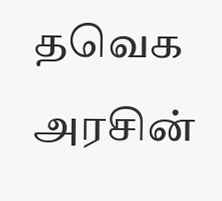தவெக அரசின்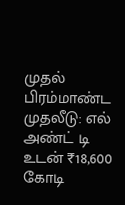முதல் பிரம்மாண்ட முதலீடு: எல் அண்ட் டி உடன் ₹18,600 கோடி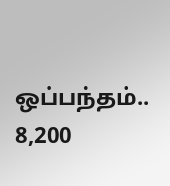ஒப்பந்தம்.. 8,200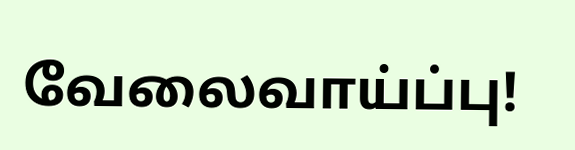வேலைவாய்ப்பு!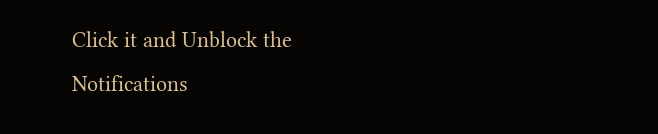Click it and Unblock the Notifications